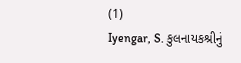(1)
Iyengar, S. કુલનાયકશ્રીનું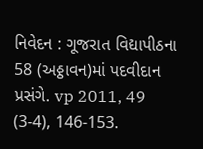નિવેદન : ગૂજરાત વિદ્યાપીઠના 58 (અઠ્ઠાવન)માં પદવીદાન પ્રસંગે. vp 2011, 49 (3-4), 146-153.